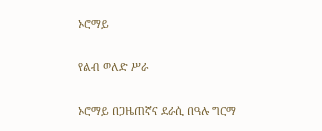ኦሮማይ

የልብ ወለድ ሥራ

ኦሮማይ በጋዜጠኛና ደራሲ በዓሉ ግርማ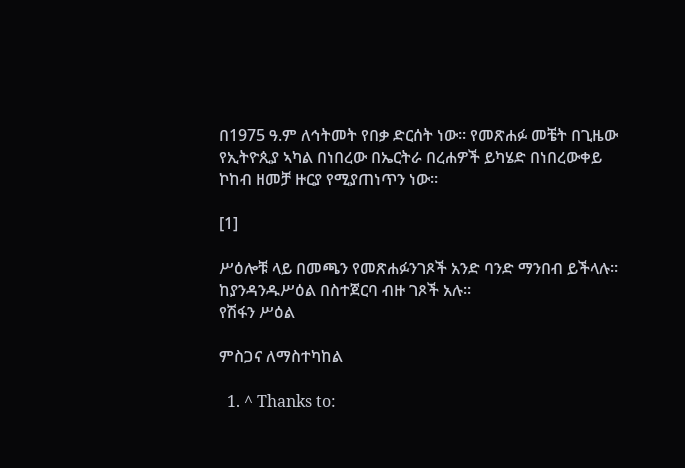በ1975 ዓ.ም ለኅትመት የበቃ ድርሰት ነው። የመጽሐፉ መቼት በጊዜው የኢትዮጲያ ኣካል በነበረው በኤርትራ በረሐዎች ይካሄድ በነበረውቀይ ኮከብ ዘመቻ ዙርያ የሚያጠነጥን ነው።

[1]

ሥዕሎቹ ላይ በመጫን የመጽሐፉንገጾች አንድ ባንድ ማንበብ ይችላሉ። ከያንዳንዱሥዕል በስተጀርባ ብዙ ገጾች አሉ።
የሽፋን ሥዕል

ምስጋና ለማስተካከል

  1. ^ Thanks to: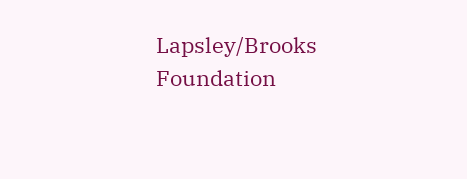Lapsley/Brooks Foundation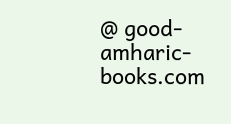@ good-amharic-books.com